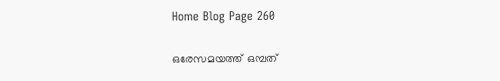Home Blog Page 260

ഒരേസമയത്ത് ഒമ്പത്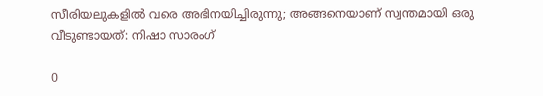സീരിയലുകളിൽ വരെ അഭിനയിച്ചിരുന്നു; അങ്ങനെയാണ് സ്വന്തമായി ഒരു വീടുണ്ടായത്: നിഷാ സാരംഗ്

0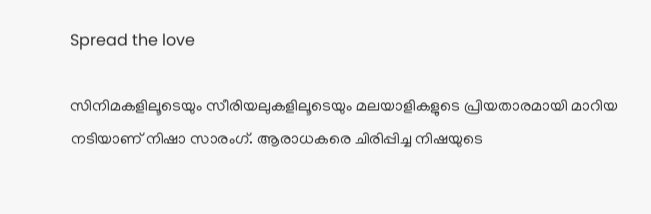Spread the love

സിനിമകളിലൂടെയും സീരിയലുകളിലൂടെയും മലയാളികളുടെ പ്രിയതാരമായി മാറിയ നടിയാണ് നിഷാ സാരംഗ്. ആരാധകരെ ചിരിപ്പിച്ച നിഷയുടെ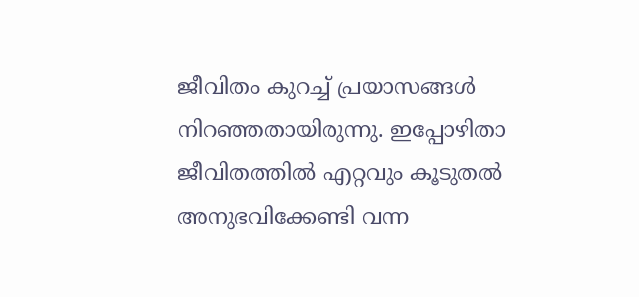ജീവിതം കുറച്ച് പ്രയാസങ്ങൾ നിറഞ്ഞതായിരുന്നു. ഇപ്പോഴിതാ ജീവിതത്തിൽ എറ്റവും കൂടുതൽ അനുഭവിക്കേണ്ടി വന്ന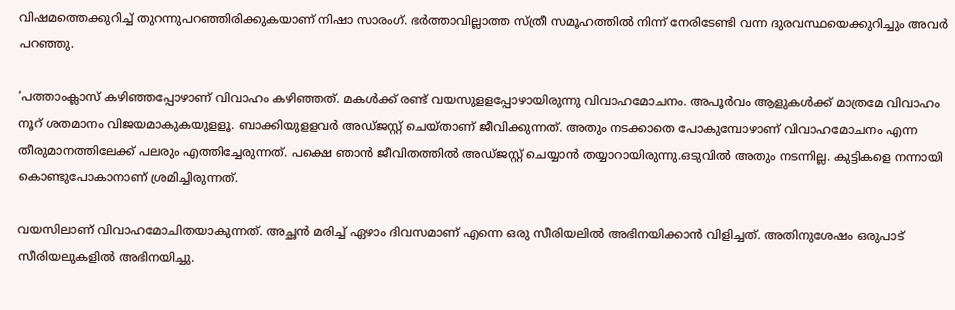വിഷമത്തെക്കുറിച്ച് തുറന്നുപറഞ്ഞിരിക്കുകയാണ് നിഷാ സാരംഗ്. ഭർത്താവില്ലാത്ത സ്ത്രീ സമൂഹത്തിൽ നിന്ന് നേരിടേണ്ടി വന്ന ദുരവസ്ഥയെക്കുറിച്ചും അവർ പറഞ്ഞു.

‘പത്താംക്ലാസ് കഴിഞ്ഞപ്പോഴാണ് വിവാഹം കഴിഞ്ഞത്. മകൾക്ക് രണ്ട് വയസുളളപ്പോഴായിരുന്നു വിവാഹമോചനം. അപൂർവം ആളുകൾക്ക് മാത്രമേ വിവാഹം നൂറ് ശതമാനം വിജയമാകുകയുളളൂ. ബാക്കിയുളളവർ അഡ്ജസ്റ്റ് ചെയ്താണ് ജീവിക്കുന്നത്. അതും നടക്കാതെ പോകുമ്പോഴാണ് വിവാഹമോചനം എന്ന തീരുമാനത്തിലേക്ക് പലരും എത്തിച്ചേരുന്നത്. പക്ഷെ ഞാൻ ജീവിതത്തിൽ അഡ്ജസ്റ്റ് ചെയ്യാൻ തയ്യാറായിരുന്നു.ഒടുവിൽ അതും നടന്നില്ല. കുട്ടികളെ നന്നായി കൊണ്ടുപോകാനാണ് ശ്രമിച്ചിരുന്നത്.

വയസിലാണ് വിവാഹമോചിതയാകുന്നത്. അച്ഛൻ മരിച്ച് ഏഴാം ദിവസമാണ് എന്നെ ഒരു സീരിയലിൽ അഭിനയിക്കാൻ വിളിച്ചത്. അതിനുശേഷം ഒരുപാട് സീരിയലുകളിൽ അഭിനയിച്ചു.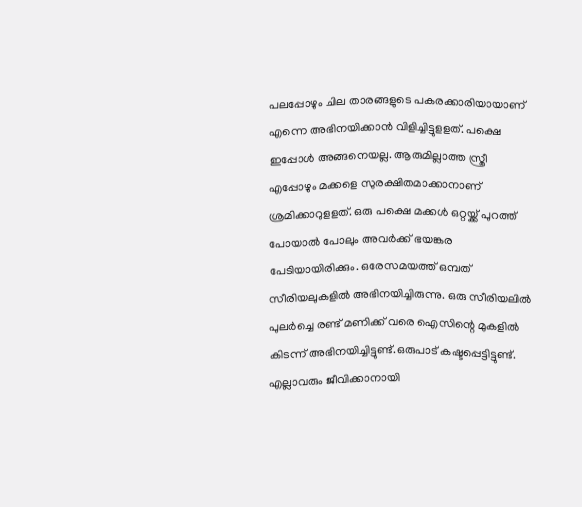പലപ്പോഴും ചില താരങ്ങളുടെ പകരക്കാരിയായാണ് എന്നെ അഭിനയിക്കാൻ വിളിച്ചിട്ടുളളത്. പക്ഷെ ഇപ്പോൾ അങ്ങനെയല്ല. ആരുമില്ലാത്ത സ്ത്രീ എപ്പോഴും മക്കളെ സുരക്ഷിതമാക്കാനാണ് ശ്രമിക്കാറുളളത്. ഒരു പക്ഷെ മക്കൾ ഒറ്റയ്ക്ക് പുറത്ത് പോയാൽ പോലും അവർക്ക് ഭയങ്കര പേടിയായിരിക്കും. ഒരേസമയത്ത് ഒമ്പത് സീരിയലുകളിൽ അഭിനയിച്ചിരുന്നു. ഒരു സീരിയലിൽ പുലർച്ചെ രണ്ട് മണിക്ക് വരെ ഐസിന്റെ മുകളിൽ കിടന്ന് അഭിനയിച്ചിട്ടുണ്ട്.ഒരുപാട് കഷ്ടപ്പെട്ടിട്ടുണ്ട്. എല്ലാവരും ജീവിക്കാനായി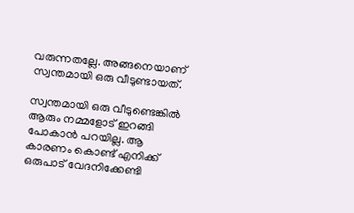വരുന്നതല്ലേ. അങ്ങനെയാണ് സ്വന്തമായി ഒരു വീടുണ്ടായത്.

സ്വന്തമായി ഒരു വീടുണ്ടെങ്കിൽ ആരും നമ്മളോട് ഇറങ്ങി പോകാൻ പറയില്ല. ആ കാരണം കൊണ്ട് എനിക്ക് ഒരുപാട് വേദനിക്കേണ്ടി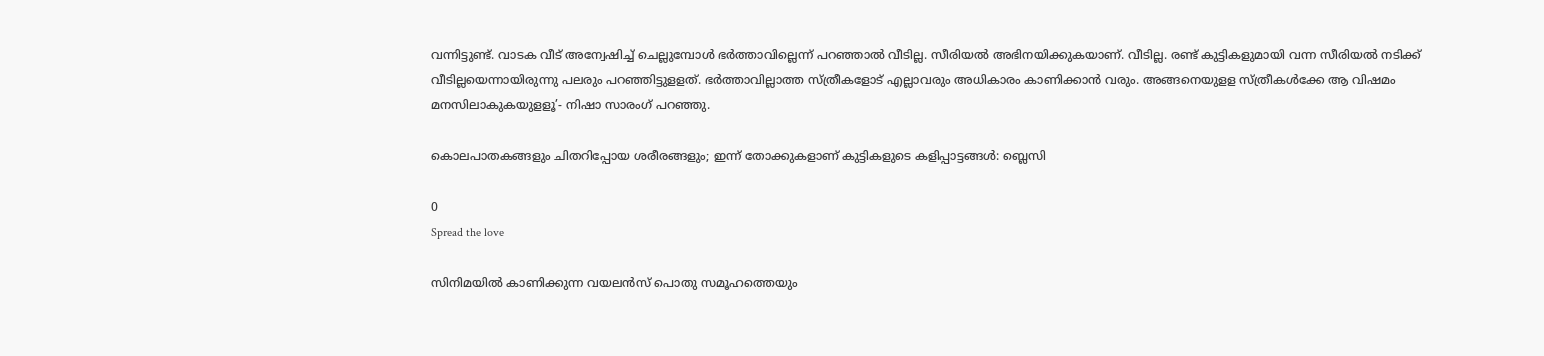വന്നിട്ടുണ്ട്. വാടക വീട് അന്വേഷിച്ച് ചെല്ലുമ്പോൾ ഭർത്താവില്ലെന്ന് പറഞ്ഞാൽ വീടില്ല. സീരിയൽ അഭിനയിക്കുകയാണ്. വീടില്ല. രണ്ട് കുട്ടികളുമായി വന്ന സീരിയൽ നടിക്ക് വീടില്ലയെന്നായിരുന്നു പലരും പറഞ്ഞിട്ടുളളത്. ഭർത്താവില്ലാത്ത സ്ത്രീകളോട് എല്ലാവരും അധികാരം കാണിക്കാൻ വരും. അങ്ങനെയുളള സ്ത്രീകൾക്കേ ആ വിഷമം മനസിലാകുകയുളളൂ’- നിഷാ സാരംഗ് പറഞ്ഞു.

കൊലപാതകങ്ങളും ചിതറിപ്പോയ ശരീരങ്ങളും; ഇന്ന് തോക്കുകളാണ് കുട്ടികളുടെ കളിപ്പാട്ടങ്ങൾ: ബ്ലെസി

0
Spread the love

സിനിമയിൽ കാണിക്കുന്ന വയലൻസ് പൊതു സമൂഹത്തെയും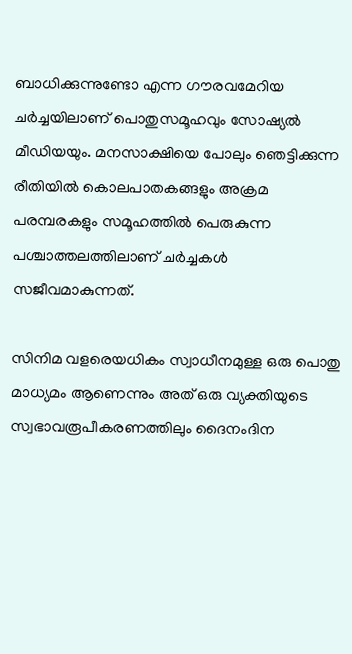ബാധിക്കുന്നുണ്ടോ എന്ന ഗൗരവമേറിയ ചർച്ചയിലാണ് പൊതുസമൂഹവും സോഷ്യൽ മീഡിയയും. മനസാക്ഷിയെ പോലും ഞെട്ടിക്കുന്ന രീതിയിൽ കൊലപാതകങ്ങളും അക്രമ പരമ്പരകളും സമൂഹത്തിൽ പെരുകുന്ന പശ്ചാത്തലത്തിലാണ് ചർച്ചകൾ സജീവമാകുന്നത്.

സിനിമ വളരെയധികം സ്വാധീനമുള്ള ഒരു പൊതു മാധ്യമം ആണെന്നും അത് ഒരു വ്യക്തിയുടെ സ്വഭാവരൂപീകരണത്തിലും ദൈനംദിന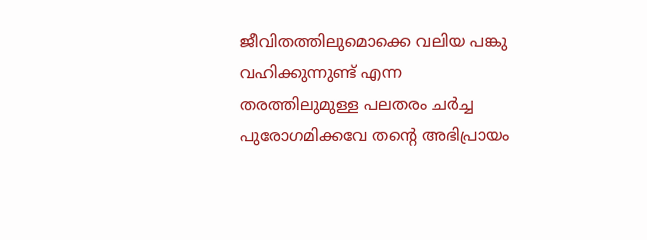ജീവിതത്തിലുമൊക്കെ വലിയ പങ്കു വഹിക്കുന്നുണ്ട് എന്ന തരത്തിലുമുള്ള പലതരം ചർച്ച പുരോഗമിക്കവേ തന്റെ അഭിപ്രായം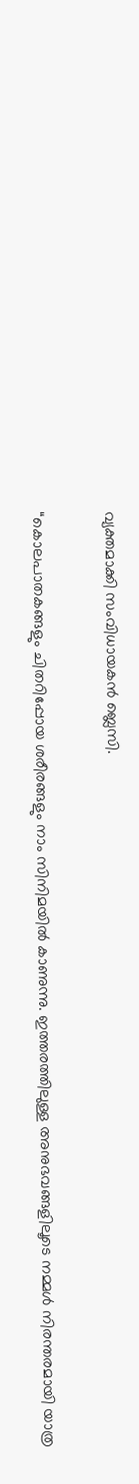വ്യക്തമാക്കി സംവിധായകൻ ബ്ലെസി.

“കൊലപാതകങ്ങളും ചിതറിപ്പോയ ശരീരങ്ങളും നാം സിനിമയിൽ കാണുന്നു. ഇത്തരത്തിലുള്ള അനുഭവങ്ങളിലൂടെ നമ്മൾ നിരന്തരമായി യാത്ര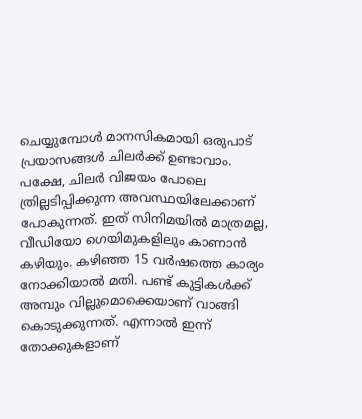ചെയ്യുമ്പോൾ മാനസികമായി ഒരുപാട് പ്രയാസങ്ങൾ ചിലർക്ക് ഉണ്ടാവാം. പക്ഷേ, ചിലർ വിജയം പോലെ ത്രില്ലടിപ്പിക്കുന്ന അവസ്ഥയിലേക്കാണ് പോകുന്നത്. ഇത് സിനിമയിൽ മാത്രമല്ല, വീഡിയോ ഗെയിമുകളിലും കാണാൻ കഴിയും. കഴിഞ്ഞ 15 വർഷത്തെ കാര്യം നോക്കിയാൽ മതി. പണ്ട് കുട്ടികൾക്ക് അമ്പും വില്ലുമൊക്കെയാണ് വാങ്ങി കൊടുക്കുന്നത്. എന്നാൽ ഇന്ന് തോക്കുകളാണ്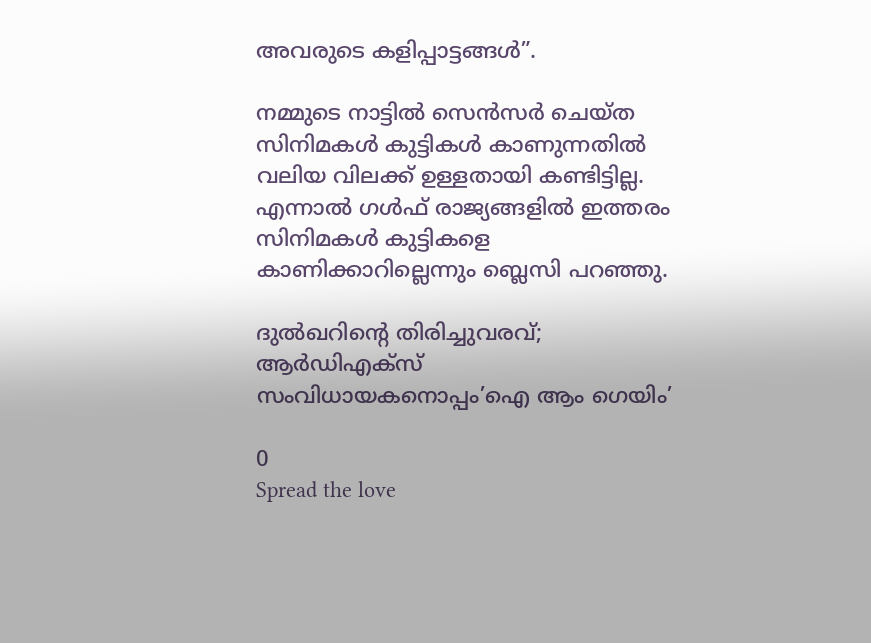അവരുടെ കളിപ്പാട്ടങ്ങൾ”.

നമ്മുടെ നാട്ടിൽ സെൻസർ ചെയ്ത സിനിമകൾ കുട്ടികൾ കാണുന്നതിൽ വലിയ വിലക്ക് ഉള്ളതായി കണ്ടിട്ടില്ല. എന്നാൽ ഗൾഫ് രാജ്യങ്ങളിൽ ഇത്തരം സിനിമകൾ കുട്ടികളെ കാണിക്കാറില്ലെന്നും ബ്ലെസി പറഞ്ഞു.

ദുൽഖറിന്റെ തിരിച്ചുവരവ്; ആർഡിഎക്സ് സംവിധായകനൊപ്പം’ഐ ആം ഗെയിം’

0
Spread the love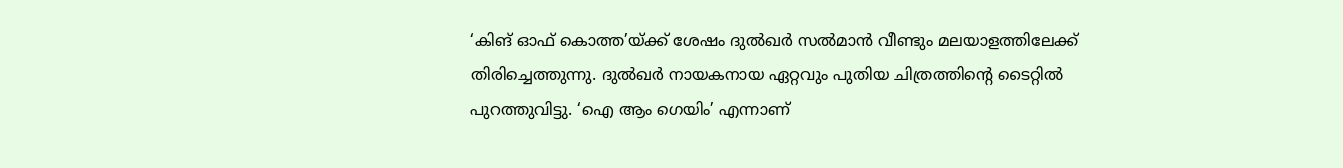‘കിങ് ഓഫ് കൊത്ത’യ്ക്ക് ശേഷം ദുൽഖർ സൽമാൻ വീണ്ടും മലയാളത്തിലേക്ക് തിരിച്ചെത്തുന്നു. ദുൽഖർ നായകനായ ഏറ്റവും പുതിയ ചിത്രത്തിന്റെ ടൈറ്റിൽ പുറത്തുവിട്ടു. ‘ഐ ആം ഗെയിം’ എന്നാണ്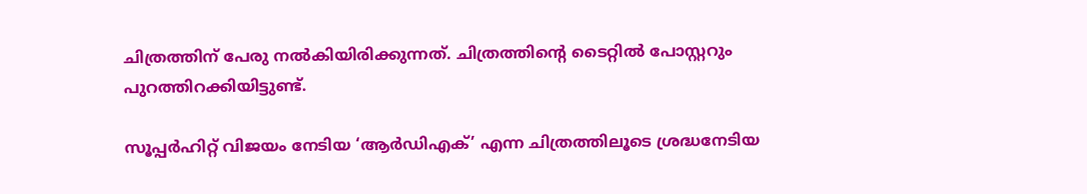ചിത്രത്തിന് പേരു നൽകിയിരിക്കുന്നത്. ചിത്രത്തിന്റെ ടൈറ്റിൽ പോസ്റ്ററും പുറത്തിറക്കിയിട്ടുണ്ട്.

സൂപ്പർഹിറ്റ് വിജയം നേടിയ ‘ആർഡിഎക്’ എന്ന ചിത്രത്തിലൂടെ ശ്രദ്ധനേടിയ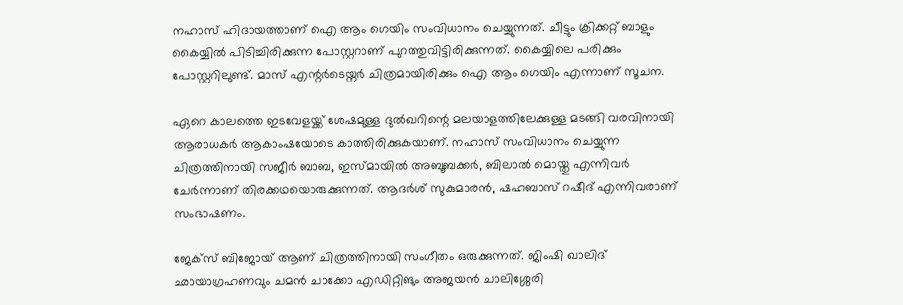നഹാസ് ഹിദായത്താണ് ഐ ആം ഗെയിം സംവിധാനം ചെയ്യുന്നത്. ചീട്ടും ക്രിക്കറ്റ് ബാളും കൈയ്യിൽ പിടിച്ചിരിക്കുന്ന പോസ്റ്ററാണ് പുറത്തുവിട്ടിരിക്കുന്നത്. കൈയ്യിലെ പരിക്കും പോസ്റ്ററിലുണ്ട്. മാസ് എന്റർടെയ്നർ ചിത്രമായിരിക്കും ഐ ആം ഗെയിം എന്നാണ് സൂചന.

ഏറെ കാലത്തെ ഇടവേളയ്ക്ക് ശേഷമുള്ള ദുൽഖറിന്റെ മലയാളത്തിലേക്കുള്ള മടങ്ങി വരവിനായി ആരാധകർ ആകാംഷയോടെ കാത്തിരിക്കുകയാണ്. നഹാസ് സംവിധാനം ചെയ്യുന്ന ചിത്രത്തിനായി സജീർ ബാബ, ഇസ്മായിൽ അബൂബക്കർ, ബിലാൽ മൊയ്തു എന്നിവർ ചേർന്നാണ് തിരക്കഥയൊരുക്കുന്നത്. ആദർശ് സുകുമാരൻ, ഷഹബാസ് റഷീദ് എന്നിവരാണ് സംഭാഷണം.

ജേക്സ് ബിജോയ് ആണ് ചിത്രത്തിനായി സംഗീതം ഒരുക്കുന്നത്. ജിംഷി ഖാലിദ് ഛായാഗ്രഹണവും ചമൻ ചാക്കോ എഡിറ്റിങും അജയൻ ചാലിശ്ശേരി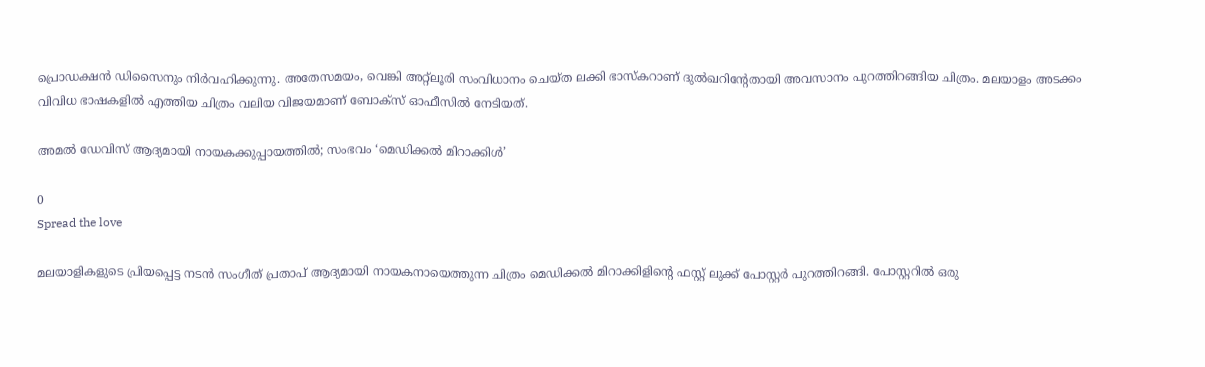പ്രൊഡക്ഷൻ ഡിസൈനും നിർവഹിക്കുന്നു. അതേസമയം, വെങ്കി അറ്റ്‌ലൂരി സംവിധാനം ചെയ്ത ലക്കി ഭാസ്കറാണ് ദുൽഖറിന്റേതായി അവസാനം പുറത്തിറങ്ങിയ ചിത്രം. മലയാളം അടക്കം വിവിധ ഭാഷകളിൽ എത്തിയ ചിത്രം വലിയ വിജയമാണ് ബോക്സ് ഓഫീസിൽ നേടിയത്.

അമൽ ഡേവിസ് ആദ്യമായി നായകക്കുപ്പായത്തിൽ; സംഭവം ‘മെഡിക്കൽ മിറാക്കിൾ’

0
Spread the love

മലയാളികളുടെ പ്രിയപ്പെട്ട നടൻ സംഗീത് പ്രതാപ് ആദ്യമായി നായകനായെത്തുന്ന ചിത്രം മെഡിക്കൽ മിറാക്കിളിന്റെ ഫസ്റ്റ് ലുക്ക് പോസ്റ്റർ പുറത്തിറങ്ങി. പോസ്റ്ററിൽ ഒരു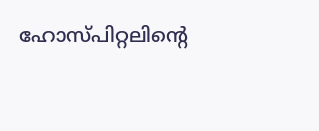ഹോസ്പിറ്റലിന്റെ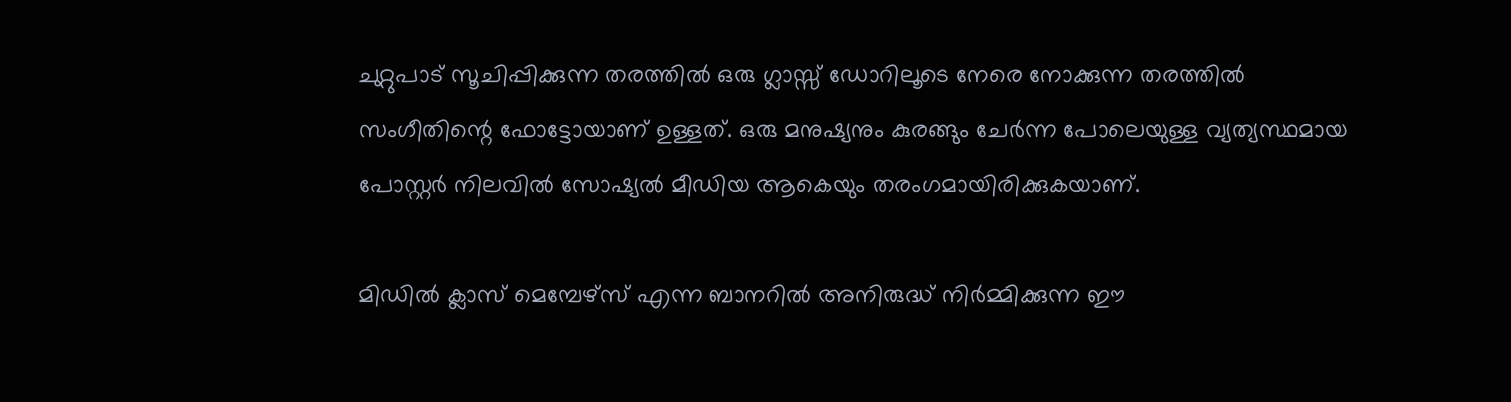ചുറ്റുപാട് സൂചിപ്പിക്കുന്ന തരത്തിൽ ഒരു ഗ്ലാസ്സ് ഡോറിലൂടെ നേരെ നോക്കുന്ന തരത്തിൽ സംഗീതിന്റെ ഫോട്ടോയാണ് ഉള്ളത്. ഒരു മനുഷ്യനും കുരങ്ങും ചേർന്ന പോലെയുള്ള വ്യത്യസ്ഥമായ പോസ്റ്റർ നിലവിൽ സോഷ്യൽ മീഡിയ ആകെയും തരംഗമായിരിക്കുകയാണ്.

മിഡിൽ ക്ലാസ് മെമ്പേഴ്സ് എന്ന ബാനറിൽ അനിരുദ്ധ് നിർമ്മിക്കുന്ന ഈ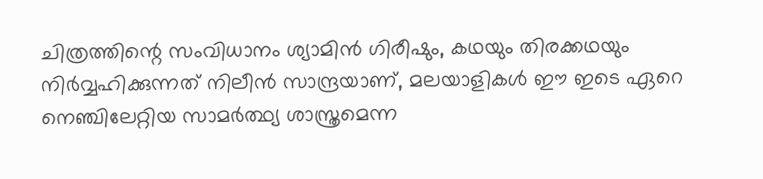ചിത്രത്തിന്റെ സംവിധാനം ശ്യാമിൻ ഗിരീഷും, കഥയും തിരക്കഥയും നിർവ്വഹിക്കുന്നത് നിലീൻ സാന്ദ്രയാണ്, മലയാളികൾ ഈ ഇടെ ഏറെ നെഞ്ചിലേറ്റിയ സാമർത്ഥ്യ ശാസ്ത്രമെന്ന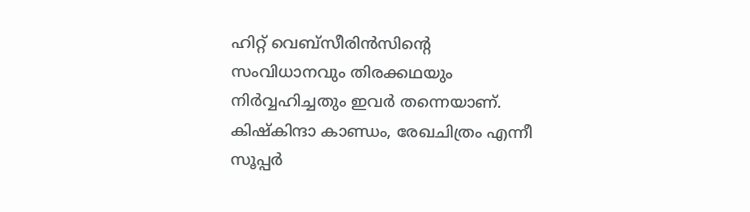ഹിറ്റ് വെബ്സീരിൻസിന്റെ സംവിധാനവും തിരക്കഥയും നിർവ്വഹിച്ചതും ഇവർ തന്നെയാണ്. കിഷ്കിന്ദാ കാണ്ഡം, രേഖചിത്രം എന്നീ സൂപ്പർ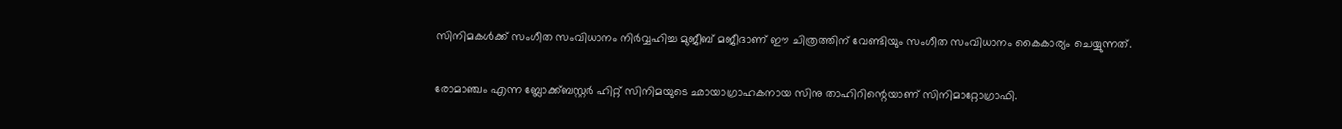സിനിമകൾക്ക് സംഗീത സംവിധാനം നിർവ്വഹിച്ച മുജീബ് മജീദാണ് ഈ ചിത്രത്തിന് വേണ്ടിയും സംഗീത സംവിധാനം കൈകാര്യം ചെയ്യുന്നത്.

രോമാഞ്ചം എന്ന ബ്ലോക്ക്ബസ്റ്റർ ഹിറ്റ് സിനിമയുടെ ഛായാഗ്രാഹകനായ സിനു താഹിറിന്റെയാണ് സിനിമാറ്റോഗ്രാഫി.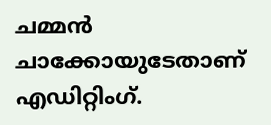ചമ്മൻ ചാക്കോയുടേതാണ് എഡിറ്റിംഗ്.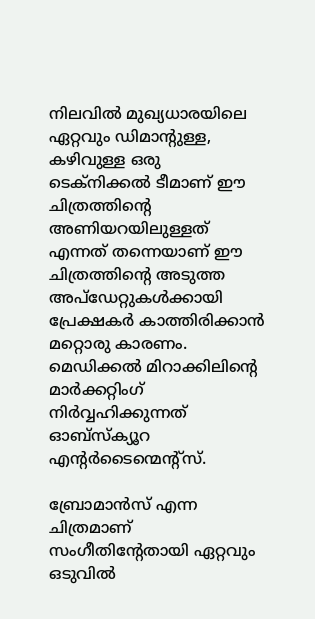നിലവിൽ മുഖ്യധാരയിലെ ഏറ്റവും ഡിമാന്റുള്ള, കഴിവുള്ള ഒരു ടെക്നിക്കൽ ടീമാണ് ഈ ചിത്രത്തിന്റെ അണിയറയിലുള്ളത് എന്നത് തന്നെയാണ് ഈ ചിത്രത്തിന്റെ അടുത്ത അപ്ഡേറ്റുകൾക്കായി പ്രേക്ഷകർ കാത്തിരിക്കാൻ മറ്റൊരു കാരണം. മെഡിക്കൽ മിറാക്കിലിന്റെ മാർക്കറ്റിംഗ് നിർവ്വഹിക്കുന്നത് ഓബ്സ്ക്യൂറ എന്റർടൈന്മെന്റ്സ്.

ബ്രോമാന്‍സ് എന്ന ചിത്രമാണ് സംഗീതിന്‍റേതായി ഏറ്റവും ഒടുവില്‍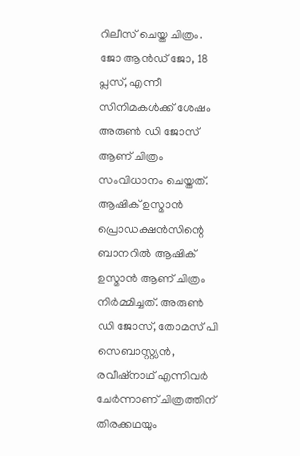റിലീസ് ചെയ്ത ചിത്രം. ജോ ആൻഡ് ജോ, 18 പ്ലസ്, എന്നീ സിനിമകൾക്ക് ശേഷം അരുൺ ഡി ജോസ് ആണ് ചിത്രം സംവിധാനം ചെയ്തത്. ആഷിക് ഉസ്മാൻ പ്രൊഡക്ഷൻസിന്റെ ബാനറിൽ ആഷിക് ഉസ്മാൻ ആണ് ചിത്രം നിർമ്മിച്ചത്. അരുൺ ഡി ജോസ്, തോമസ് പി സെബാസ്റ്റ്യൻ, രവീഷ്നാഥ് എന്നിവർ ചേർന്നാണ് ചിത്രത്തിന് തിരക്കഥയും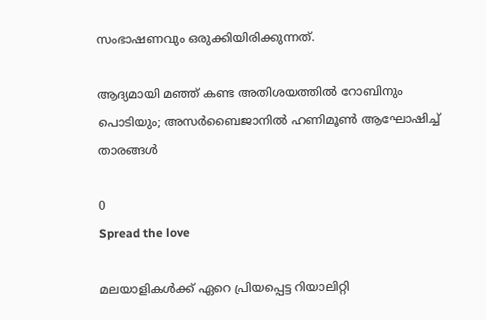സംഭാഷണവും ഒരുക്കിയിരിക്കുന്നത്.

ആദ്യമായി മഞ്ഞ് കണ്ട അതിശയത്തിൽ റോബിനും പൊടിയും; അസർബൈജാനിൽ ഹണിമൂൺ ആഘോഷിച്ച് താരങ്ങൾ

0
Spread the love

മലയാളികൾക്ക് ഏറെ പ്രിയപ്പെട്ട റിയാലിറ്റി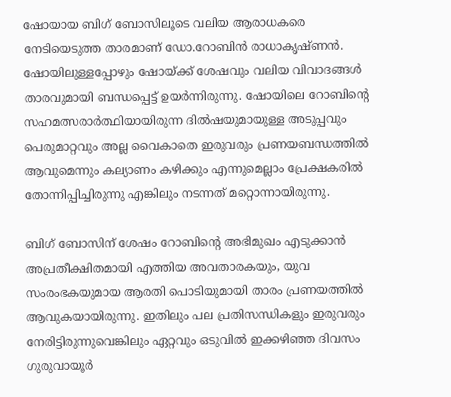ഷോയായ ബിഗ് ബോസിലൂടെ വലിയ ആരാധകരെ നേടിയെടുത്ത താരമാണ് ഡോ.റോബിൻ രാധാകൃഷ്ണൻ. ഷോയിലുള്ളപ്പോഴും ഷോയ്ക്ക് ശേഷവും വലിയ വിവാദങ്ങൾ താരവുമായി ബന്ധപ്പെട്ട് ഉയർന്നിരുന്നു. ഷോയിലെ റോബിന്റെ സഹമത്സരാർത്ഥിയായിരുന്ന ദിൽഷയുമായുള്ള അടുപ്പവും പെരുമാറ്റവും അല്ല വൈകാതെ ഇരുവരും പ്രണയബന്ധത്തിൽ ആവുമെന്നും കല്യാണം കഴിക്കും എന്നുമെല്ലാം പ്രേക്ഷകരിൽ തോന്നിപ്പിച്ചിരുന്നു എങ്കിലും നടന്നത് മറ്റൊന്നായിരുന്നു.

ബിഗ് ബോസിന് ശേഷം റോബിന്റെ അഭിമുഖം എടുക്കാൻ അപ്രതീക്ഷിതമായി എത്തിയ അവതാരകയും, യുവ സംരംഭകയുമായ ആരതി പൊടിയുമായി താരം പ്രണയത്തിൽ ആവുകയായിരുന്നു. ഇതിലും പല പ്രതിസന്ധികളും ഇരുവരും നേരിട്ടിരുന്നുവെങ്കിലും ഏറ്റവും ഒടുവിൽ ഇക്കഴിഞ്ഞ ദിവസം ഗുരുവായൂർ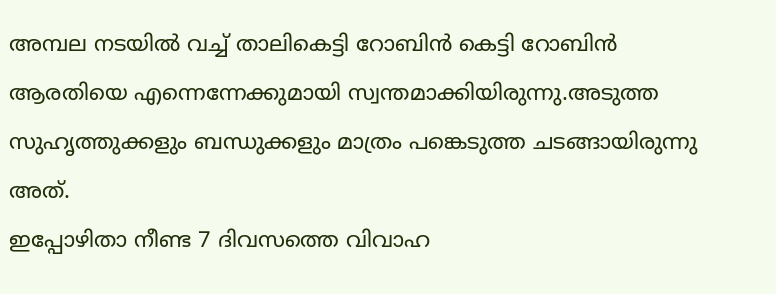അമ്പല നടയിൽ വച്ച് താലികെട്ടി റോബിൻ കെട്ടി റോബിൻ ആരതിയെ എന്നെന്നേക്കുമായി സ്വന്തമാക്കിയിരുന്നു.അടുത്ത സുഹൃത്തുക്കളും ബന്ധുക്കളും മാത്രം പങ്കെടുത്ത ചടങ്ങായിരുന്നു അത്.
ഇപ്പോഴിതാ നീണ്ട 7 ദിവസത്തെ വിവാഹ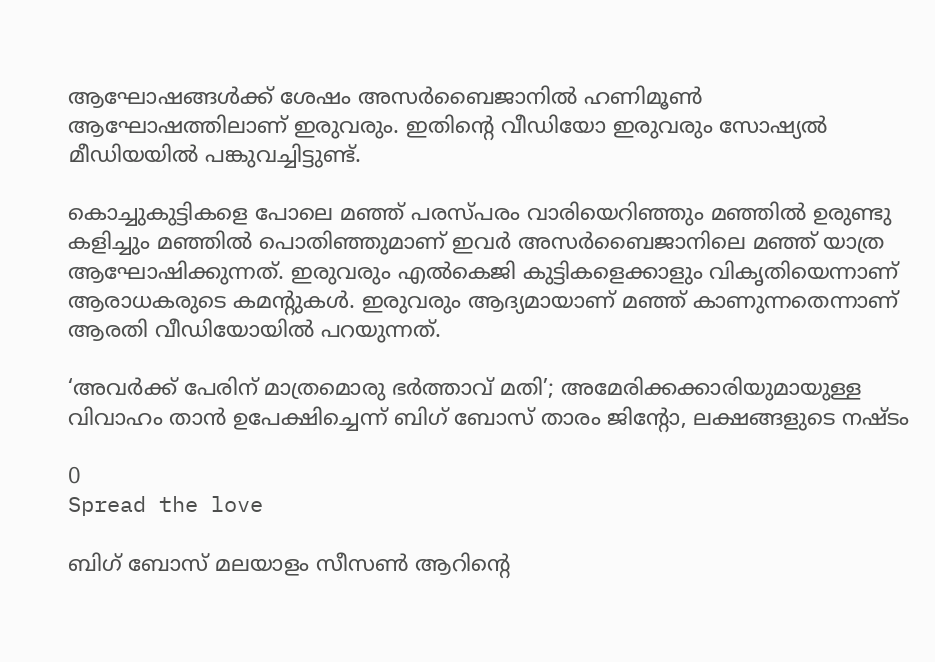ആഘോഷങ്ങൾക്ക് ശേഷം അസർബൈജാനിൽ ഹണിമൂൺ ആഘോഷത്തിലാണ് ഇരുവരും. ഇതിന്റെ വീഡിയോ ഇരുവരും സോഷ്യൽ മീ‍ഡിയയിൽ പങ്കുവച്ചിട്ടുണ്ട്.

കൊച്ചുകുട്ടികളെ പോലെ മഞ്ഞ് പരസ്പരം വാരിയെറിഞ്ഞും മഞ്ഞിൽ ഉരുണ്ടു കളിച്ചും മഞ്ഞിൽ പൊതിഞ്ഞുമാണ് ഇവർ അസർബൈജാനിലെ മഞ്ഞ് യാത്ര ആഘോഷിക്കുന്നത്. ഇരുവരും എൽകെജി കുട്ടികളെക്കാളും വികൃതിയെന്നാണ് ആരാധകരുടെ കമന്റുകൾ. ഇരുവരും ആദ്യമായാണ് മഞ്ഞ് കാണുന്നതെന്നാണ് ആരതി വീഡിയോയിൽ പറയുന്നത്.

‘അവർക്ക് പേരിന് മാത്രമൊരു ഭർത്താവ് മതി’; അമേരിക്കക്കാരിയുമായുള്ള വിവാഹം താൻ ഉപേക്ഷിച്ചെന്ന് ബിഗ് ബോസ് താരം ജിന്റോ, ലക്ഷങ്ങളുടെ നഷ്ടം

0
Spread the love

ബിഗ് ബോസ് മലയാളം സീസൺ ആറിന്റെ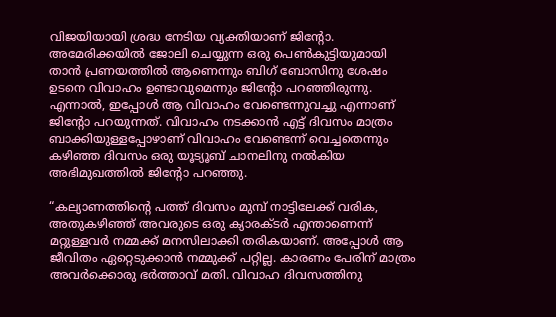വിജയിയായി ശ്രദ്ധ നേടിയ വ്യക്തിയാണ് ജിന്റോ. അമേരിക്കയിൽ ജോലി ചെയ്യുന്ന ഒരു പെൺകുട്ടിയുമായി താൻ പ്രണയത്തിൽ ആണെന്നും ബിഗ് ബോസിനു ശേഷം ഉടനെ വിവാഹം ഉണ്ടാവുമെന്നും ജിന്റോ പറഞ്ഞിരുന്നു. എന്നാൽ, ഇപ്പോൾ ആ വിവാഹം വേണ്ടെന്നുവച്ചു എന്നാണ് ജിന്റോ പറയുന്നത്. വിവാഹം നടക്കാൻ എട്ട് ദിവസം മാത്രം ബാക്കിയുള്ളപ്പോഴാണ് വിവാഹം വേണ്ടെന്ന് വെച്ചതെന്നും കഴിഞ്ഞ ദിവസം ഒരു യൂട്യൂബ് ചാനലിനു നൽകിയ അഭിമുഖത്തിൽ ജിന്റോ പറഞ്ഞു.

“കല്യാണത്തിന്റെ പത്ത് ദിവസം മുമ്പ് നാട്ടിലേക്ക് വരിക, അതുകഴിഞ്ഞ് അവരുടെ ഒരു ക്യാരക്ടർ എന്താണെന്ന് മറ്റുള്ളവർ നമ്മക്ക് മനസിലാക്കി തരികയാണ്. അപ്പോൾ ആ ജീവിതം ഏറ്റെടുക്കാൻ നമ്മുക്ക് പറ്റില്ല. കാരണം പേരിന് മാത്രം അവർക്കൊരു ഭർത്താവ് മതി. വിവാഹ ദിവസത്തിനു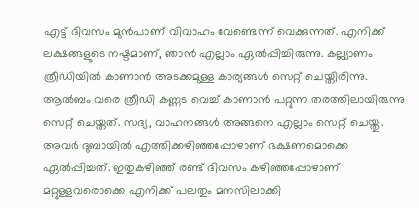എട്ട് ദിവസം മുൻപാണ് വിവാഹം വേണ്ടെന്ന് വെക്കുന്നത്. എനിക്ക് ലക്ഷങ്ങളുടെ നഷ്ടമാണ്, ഞാൻ എല്ലാം ഏൽപ്പിച്ചിരുന്നു. കല്ല്യാണം ത്രീഡിയിൽ കാണാൻ അടക്കമുള്ള കാര്യങ്ങൾ സെറ്റ് ചെയ്തിരിന്നു. ആൽബം വരെ ത്രീഡി കണ്ണട വെച്ച് കാണാൻ പറ്റുന്ന തരത്തിലായിരുന്നു സെറ്റ് ചെയ്തത്. സദ്യ, വാഹനങ്ങൾ അങ്ങനെ എല്ലാം സെറ്റ് ചെയ്തു. അവർ ദുബായിൽ എത്തിക്കഴിഞ്ഞപ്പോഴാണ് ഭക്ഷണമൊക്കെ ഏൽപ്പിച്ചത്. ഇതുകഴിഞ്ഞ് രണ്ട് ദിവസം കഴിഞ്ഞപ്പോഴാണ് മറ്റുള്ളവരൊക്കെ എനിക്ക് പലതും മനസിലാക്കി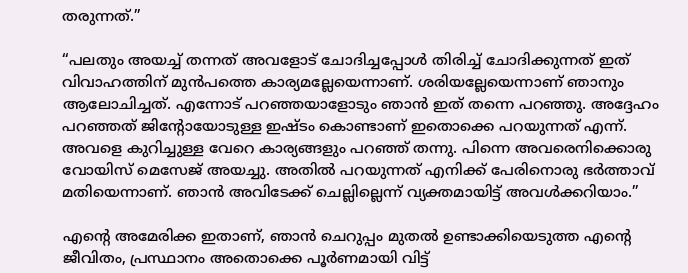തരുന്നത്.”

“പലതും അയച്ച് തന്നത് അവളോട് ചോദിച്ചപ്പോൾ തിരിച്ച് ചോദിക്കുന്നത് ഇത് വിവാഹത്തിന് മുൻപത്തെ കാര്യമല്ലേയെന്നാണ്. ശരിയല്ലേയെന്നാണ് ഞാനും ആലോചിച്ചത്. എന്നോട് പറഞ്ഞയാളോടും ഞാൻ ഇത് തന്നെ പറഞ്ഞു. അദ്ദേഹം പറഞ്ഞത് ജിന്റോയോടുള്ള ഇഷ്ടം കൊണ്ടാണ് ഇതൊക്കെ പറയുന്നത് എന്ന്. അവളെ കുറിച്ചുള്ള വേറെ കാര്യങ്ങളും പറഞ്ഞ് തന്നു. പിന്നെ അവരെനിക്കൊരു വോയിസ് മെസേജ് അയച്ചു. അതിൽ പറയുന്നത് എനിക്ക് പേരിനൊരു ഭർത്താവ് മതിയെന്നാണ്. ഞാൻ അവിടേക്ക് ചെല്ലില്ലെന്ന് വ്യക്തമായിട്ട് അവൾക്കറിയാം.”

എന്റെ അമേരിക്ക ഇതാണ്, ഞാൻ ചെറുപ്പം മുതൽ ഉണ്ടാക്കിയെടുത്ത എന്റെ ജീവിതം, പ്രസ്ഥാനം അതൊക്കെ പൂർണമായി വിട്ട്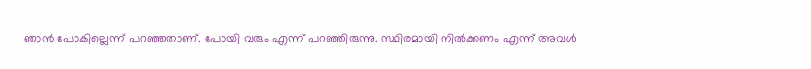ഞാൻ പോകില്ലെന്ന് പറഞ്ഞതാണ്. പോയി വരും എന്ന് പറഞ്ഞിരുന്നു. സ്ഥിരമായി നിൽക്കണം എന്ന് അവൾ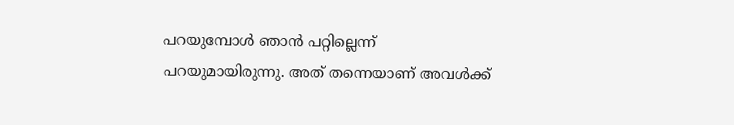പറയുമ്പോൾ ഞാൻ പറ്റില്ലെന്ന് പറയുമായിരുന്നു. അത് തന്നെയാണ് അവൾക്ക്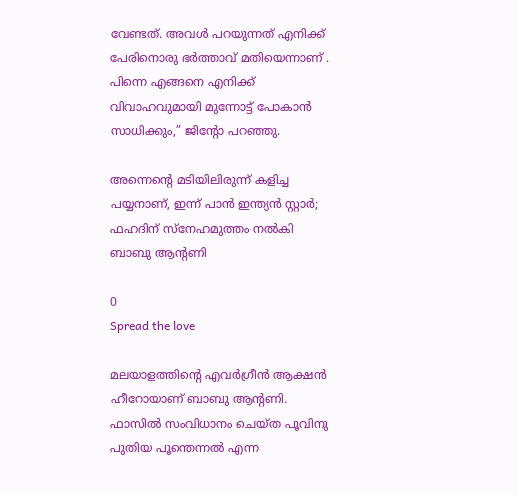വേണ്ടത്. അവൾ പറയുന്നത് എനിക്ക് പേരിനൊരു ഭർത്താവ് മതിയെന്നാണ് . പിന്നെ എങ്ങനെ എനിക്ക് വിവാഹവുമായി മുന്നോട്ട് പോകാൻ സാധിക്കും,” ജിന്റോ പറഞ്ഞു.

അന്നെന്റെ മടിയിലിരുന്ന് കളിച്ച പയ്യനാണ്, ഇന്ന് പാൻ ഇന്ത്യൻ സ്റ്റാർ; ഫഹദിന് സ്നേഹമുത്തം നൽകി ബാബു ആന്റണി

0
Spread the love

മലയാളത്തിന്റെ എവർഗ്രീൻ ആക്ഷൻ ഹീറോയാണ് ബാബു ആന്റണി. ഫാസിൽ സംവിധാനം ചെയ്ത പൂവിനു പുതിയ പൂന്തെന്നൽ എന്ന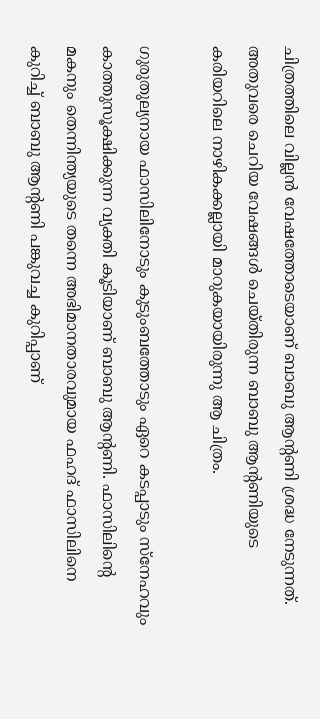ചിത്രത്തിലെ വില്ലൻ വേഷത്തോടെയാണ് ബാബു ആന്റണി ശ്രദ്ധ നേടുന്നത്. അതുവരെ ചെറിയ വേഷങ്ങൾ ചെയ്തിരുന്ന ബാബു ആന്റണിയുടെ കരിയറിലെ നാഴികക്കല്ലായി മാറുകയായിരുന്നു ആ ചിത്രം.

ഗുരുതുല്യനായ ഫാസിലിനോടും കുടുംബത്തോടും ഏറെ കടപ്പാടും സ്നേഹവും കാത്തുസൂക്ഷിക്കുന്ന വ്യക്തി കൂടിയാണ് ബാബു ആന്റണി. ഫാസിലിന്റെ മകനും തെന്നിന്ത്യയുടെ തന്നെ അഭിമാനതാരവുമായ ഫഹദ് ഫാസിലിനെ കുറിച്ച് ബാബു ആന്റണി പങ്കുവച്ച കുറിപ്പാണ്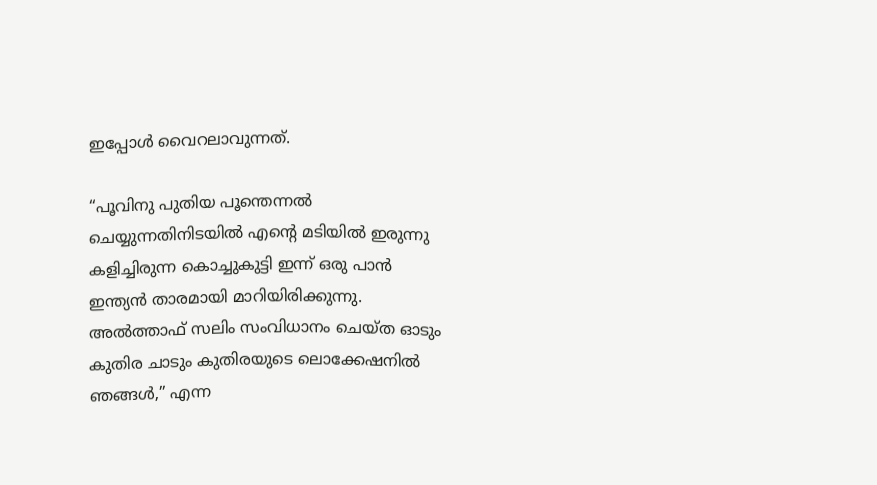ഇപ്പോൾ വൈറലാവുന്നത്.

“പൂവിനു പുതിയ പൂന്തെന്നൽ ചെയ്യുന്നതിനിടയിൽ എൻ്റെ മടിയിൽ ഇരുന്നു കളിച്ചിരുന്ന കൊച്ചുകുട്ടി ഇന്ന് ഒരു പാൻ ഇന്ത്യൻ താരമായി മാറിയിരിക്കുന്നു. അൽത്താഫ് സലിം സംവിധാനം ചെയ്ത ഓടും കുതിര ചാടും കുതിരയുടെ ലൊക്കേഷനിൽ ഞങ്ങൾ,” എന്ന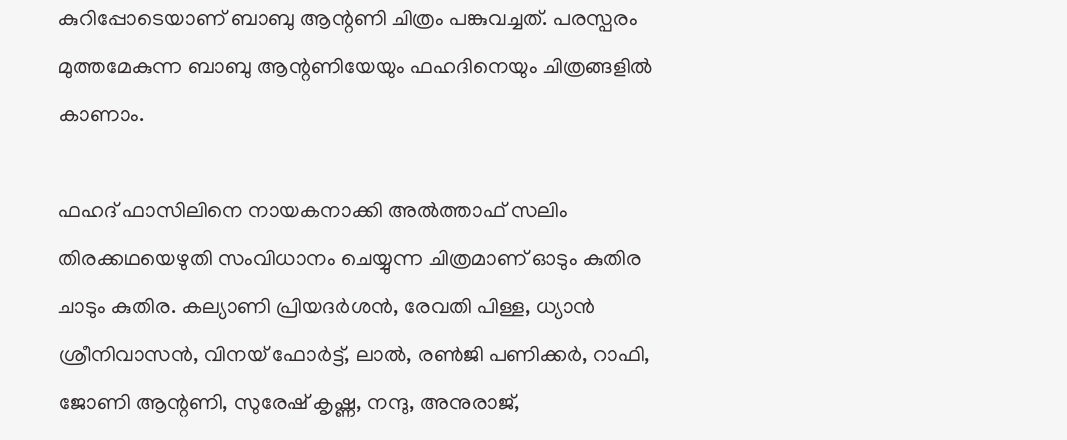കുറിപ്പോടെയാണ് ബാബു ആന്റണി ചിത്രം പങ്കുവച്ചത്. പരസ്പരം മുത്തമേകുന്ന ബാബു ആന്റണിയേയും ഫഹദിനെയും ചിത്രങ്ങളിൽ കാണാം.

ഫഹദ് ഫാസിലിനെ നായകനാക്കി അൽത്താഫ് സലിം തിരക്കഥയെഴുതി സംവിധാനം ചെയ്യുന്ന ചിത്രമാണ് ഓടും കുതിര ചാടും കുതിര. കല്യാണി പ്രിയദർശൻ, രേവതി പിള്ള, ധ്യാൻ ശ്രീനിവാസൻ, വിനയ് ഫോർട്ട്‌, ലാൽ, രണ്‍ജി പണിക്കർ, റാഫി, ജോണി ആന്റണി, സുരേഷ് കൃഷ്ണ, നന്ദു, അനുരാജ്,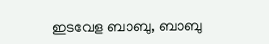ഇടവേള ബാബു, ബാബു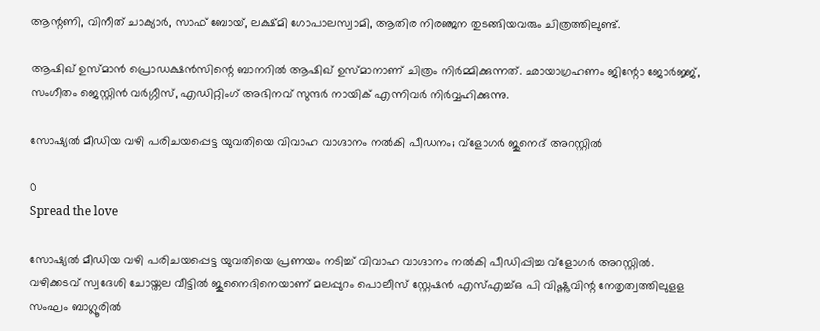ആന്റണി, വിനീത് ചാക്യാർ, സാഫ് ബോയ്, ലക്ഷ്മി ഗോപാലസ്വാമി, ആതിര നിരഞ്ജന തുടങ്ങിയവരും ചിത്രത്തിലുണ്ട്.

ആഷിഖ് ഉസ്മാൻ പ്രൊഡക്ഷൻസിന്റെ ബാനറിൽ ആഷിഖ് ഉസ്മാനാണ് ചിത്രം നിർമ്മിക്കുന്നത്. ഛായാഗ്രഹണം ജിന്റോ ജോർജ്ജ്, സംഗീതം ജെസ്റ്റിൻ വർഗ്ഗീസ്, എഡിറ്റിംഗ് അഭിനവ് സുന്ദർ നായിക് എന്നിവർ നിർവ്വഹിക്കുന്നു.

സോഷ്യല്‍ മീഡിയ വഴി പരിചയപ്പെട്ട യുവതിയെ വിവാഹ വാഗ്ദാനം നല്‍കി പീഡനം; വ്‌ളോഗര്‍ ജുനെദ് അറസ്റ്റില്‍

0
Spread the love

സോഷ്യല്‍ മീഡിയ വഴി പരിചയപ്പെട്ട യുവതിയെ പ്രണയം നടിച്ച് വിവാഹ വാഗ്ദാനം നല്‍കി പീഡിപ്പിച്ച വ്‌ളോഗര്‍ അറസ്റ്റില്‍. വഴിക്കടവ് സ്വദേശി ചോയ്തല വീട്ടില്‍ ജുനൈദിനെയാണ് മലപ്പുറം പൊലീസ് സ്റ്റേഷന്‍ എസ്എച്ച്ഒ പി വിഷ്ണുവിന്റ നേതൃത്വത്തിലുളള സംഘം ബാഗ്ലൂരില്‍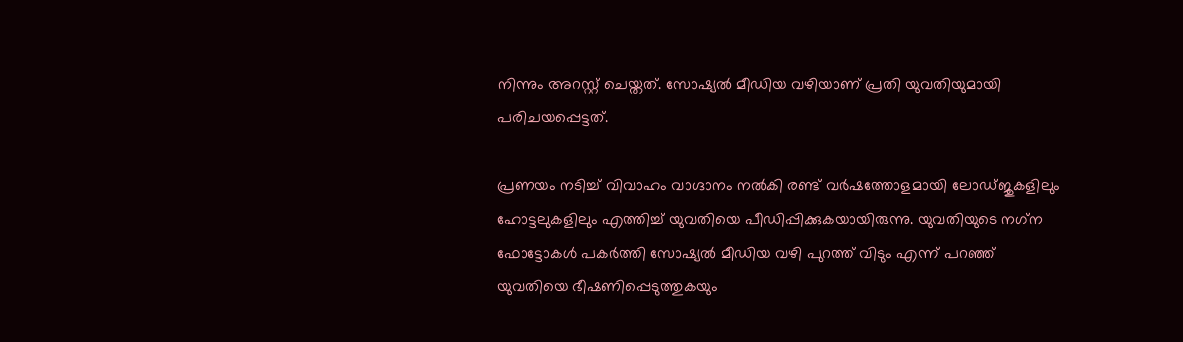നിന്നും അറസ്റ്റ് ചെയ്തത്. സോഷ്യല്‍ മീഡിയ വഴിയാണ് പ്രതി യുവതിയുമായി പരിചയപ്പെട്ടത്.

പ്രണയം നടിച്ച് വിവാഹം വാഗ്ദാനം നല്‍കി രണ്ട് വര്‍ഷത്തോളമായി ലോഡ്ജുകളിലും ഹോട്ടലുകളിലും എത്തിച്ച് യുവതിയെ പീഡിപ്പിക്കുകയായിരുന്നു. യുവതിയുടെ നഗ്‌ന ഫോട്ടോകള്‍ പകര്‍ത്തി സോഷ്യല്‍ മീഡിയ വഴി പുറത്ത് വിടും എന്ന് പറഞ്ഞ് യുവതിയെ ഭീഷണിപ്പെടുത്തുകയും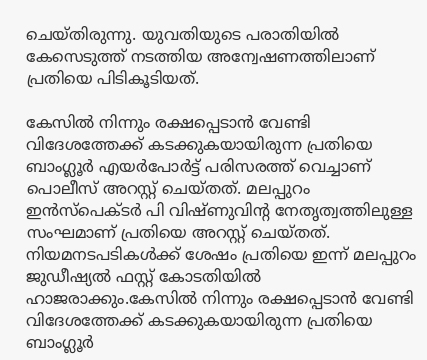ചെയ്തിരുന്നു. യുവതിയുടെ പരാതിയില്‍ കേസെടുത്ത് നടത്തിയ അന്വേഷണത്തിലാണ് പ്രതിയെ പിടികൂടിയത്.

കേസില്‍ നിന്നും രക്ഷപ്പെടാന്‍ വേണ്ടി വിദേശത്തേക്ക് കടക്കുകയായിരുന്ന പ്രതിയെ ബാംഗ്ലൂര്‍ എയര്‍പോര്‍ട്ട് പരിസരത്ത് വെച്ചാണ് പൊലീസ് അറസ്റ്റ് ചെയ്തത്. മലപ്പുറം ഇന്‍സ്‌പെക്ടര്‍ പി വിഷ്ണുവിന്റ നേതൃത്വത്തിലുള്ള സംഘമാണ് പ്രതിയെ അറസ്റ്റ് ചെയ്തത്. നിയമനടപടികള്‍ക്ക് ശേഷം പ്രതിയെ ഇന്ന് മലപ്പുറം ജുഡീഷ്യല്‍ ഫസ്റ്റ് കോടതിയില്‍ ഹാജരാക്കും.കേസില്‍ നിന്നും രക്ഷപ്പെടാന്‍ വേണ്ടി വിദേശത്തേക്ക് കടക്കുകയായിരുന്ന പ്രതിയെ ബാംഗ്ലൂര്‍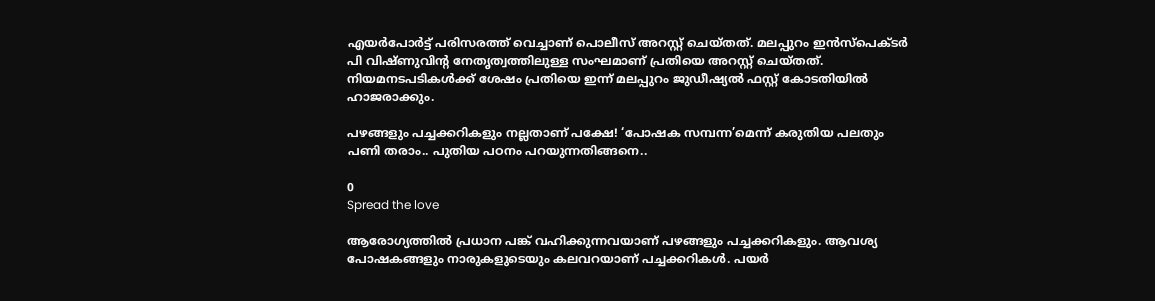എയര്‍പോര്‍ട്ട് പരിസരത്ത് വെച്ചാണ് പൊലീസ് അറസ്റ്റ് ചെയ്തത്. മലപ്പുറം ഇന്‍സ്‌പെക്ടര്‍ പി വിഷ്ണുവിന്റ നേതൃത്വത്തിലുള്ള സംഘമാണ് പ്രതിയെ അറസ്റ്റ് ചെയ്തത്. നിയമനടപടികള്‍ക്ക് ശേഷം പ്രതിയെ ഇന്ന് മലപ്പുറം ജുഡീഷ്യല്‍ ഫസ്റ്റ് കോടതിയില്‍ ഹാജരാക്കും.

പഴങ്ങളും പച്ചക്കറികളും നല്ലതാണ് പക്ഷേ! ‘പോഷക സമ്പന്ന’മെന്ന് കരുതിയ പലതും പണി തരാം.. പുതിയ പഠനം പറയുന്നതിങ്ങനെ..

0
Spread the love

ആരോഗ്യത്തിൽ പ്രധാന പങ്ക് വഹിക്കുന്ന‌വയാണ് പഴങ്ങളും പച്ചക്കറികളും. ആവശ്യ പോഷകങ്ങളും നാരുകളുടെയും കലവറയാണ് പച്ചക്കറികൾ. പയർ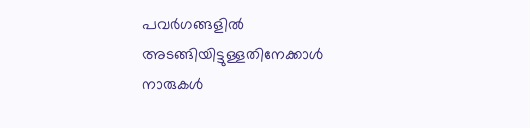പവർഗങ്ങളിൽ അടങ്ങിയിട്ടുള്ളതിനേക്കാൾ നാരുകൾ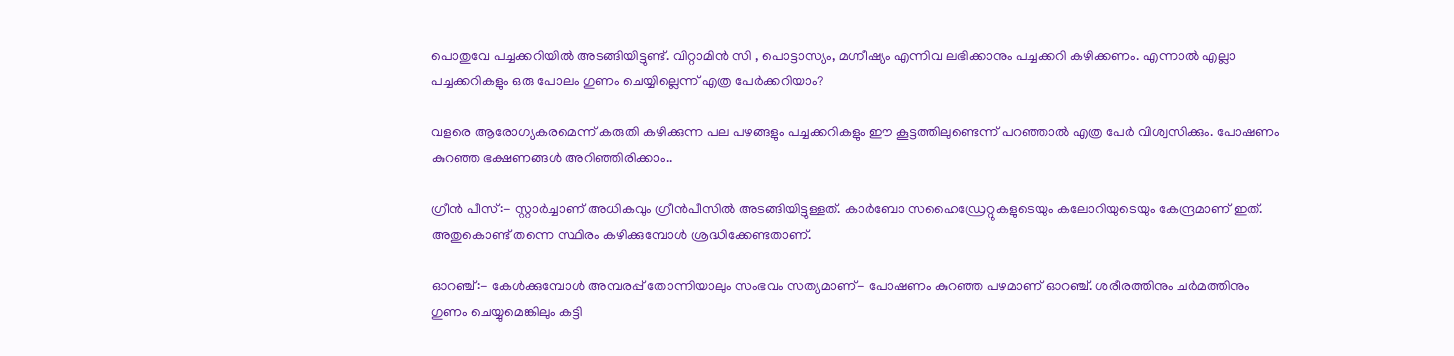പൊതുവേ പച്ചക്കറിയിൽ അടങ്ങിയിട്ടുണ്ട്. വിറ്റാമിൻ സി , പൊട്ടാസ്യം, മഗ്നീഷ്യം എന്നിവ ലഭിക്കാനും പച്ചക്കറി കഴിക്കണം. എന്നാൽ എല്ലാ പച്ചക്കറികളും ഒരു പോലം ഗുണം ചെയ്യില്ലെന്ന് എത്ര പേർക്കറിയാം?

വളരെ ആരോഗ്യകരമെന്ന് കരുതി കഴിക്കുന്ന പല പഴങ്ങളും പച്ചക്കറികളും ഈ കൂട്ടത്തിലുണ്ടെന്ന് പറ‍ഞ്ഞാൽ എത്ര പേർ വിശ്വസിക്കും. പോഷണം കുറഞ്ഞ ഭക്ഷണങ്ങൾ അറിഞ്ഞിരിക്കാം..

ഗ്രീൻ പീസ്:- സ്റ്റാർച്ചാണ് അധികവും ഗ്രീൻപീസിൽ അടങ്ങിയിട്ടുള്ളത്. കാർബോ സഹൈഡ്രേറ്റുകളുടെയും കലോറിയുടെയും കേന്ദ്രമാണ് ഇത്. അതുകൊണ്ട് തന്നെ സ്ഥിരം കഴിക്കുമ്പോൾ ശ്രദ്ധിക്കേണ്ടതാണ്.

ഓറഞ്ച്:- കേൾക്കുമ്പോൾ അമ്പരപ്പ് തോന്നിയാലും സംഭവം സത്യമാണ്- പോഷണം കുറഞ്ഞ പഴമാണ് ഓറഞ്ച്. ശരീരത്തിനും ചർമത്തിനും ഗുണം ചെയ്യുമെങ്കിലും കട്ടി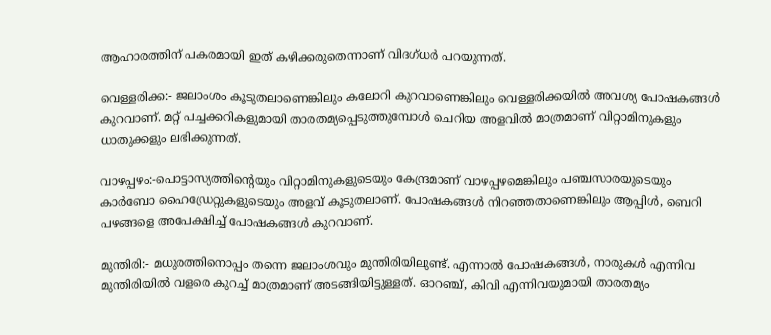ആഹാരത്തിന് പകരമായി ഇത് കഴിക്കരുതെന്നാണ് വിദഗ്ധർ പറയുന്നത്.

വെള്ളരിക്ക:- ജലാംശം കൂടുതലാണെങ്കിലും കലോറി കുറവാണെങ്കിലും വെള്ളരിക്കയിൽ അവശ്യ പോഷകങ്ങൾ കുറവാണ്. മറ്റ് പച്ചക്കറികളുമായി താരതമ്യപ്പെടുത്തുമ്പോൾ ചെറിയ അളവിൽ മാത്രമാണ് വിറ്റാമിനുകളും ധാതുക്കളും ലഭിക്കുന്നത്.

വാഴപ്പഴം:-പൊട്ടാസ്യത്തിന്റെയും വിറ്റാമിനുകളുടെയും കേന്ദ്രമാണ് വാഴപ്പഴമെങ്കിലും പഞ്ചസാരയുടെയും കാർബോ ഹൈഡ്രേറ്റുകളുടെയും അളവ് കൂടുതലാണ്. പോഷകങ്ങൾ നിറഞ്ഞതാണെങ്കിലും ആപ്പിൾ, ബെറി പഴങ്ങളെ അപേക്ഷിച്ച് പോഷകങ്ങൾ കുറവാണ്.

മുന്തിരി‌:- മധുരത്തിനൊപ്പം തന്നെ ജലാംശവും മുന്തിരിയിലുണ്ട്. എന്നാൽ പോഷകങ്ങൾ, നാരുകൾ എന്നിവ മുന്തിരിയിൽ വളരെ കുറച്ച് മാത്രമാണ് അടങ്ങിയിട്ടുള്ളത്. ഓറഞ്ച്, കിവി എന്നിവയുമായി താരതമ്യം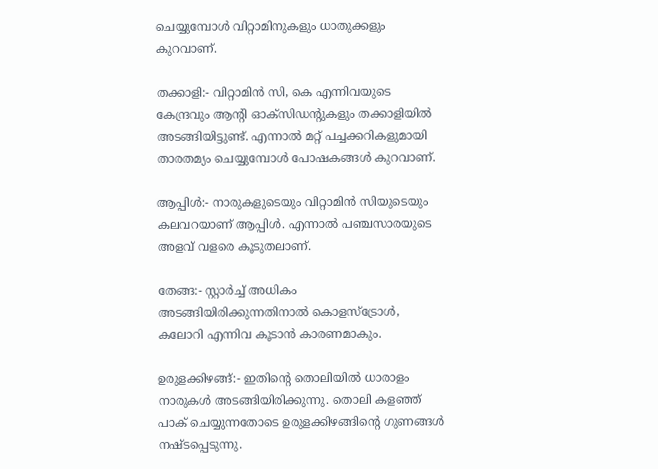ചെയ്യുമ്പോൾ‌ വിറ്റാമിനുകളും ധാതുക്കളും കുറവാണ്.

തക്കാളി:- വിറ്റാമിൻ സി, കെ എന്നിവയുടെ കേന്ദ്രവും ആൻ്റി ഓക്സിഡൻ്റുകളും തക്കാളിയിൽ അടങ്ങിയിട്ടുണ്ട്. എന്നാൽ‌ മറ്റ് പച്ചക്കറികളുമായി താരതമ്യം ചെയ്യുമ്പോൾ പോഷകങ്ങൾ കുറവാണ്.

ആപ്പിൾ:- നാരുകളുടെയും വിറ്റാമിൻ സിയുടെയും കലവറയാണ് ആപ്പിൾ. എന്നാൽ പഞ്ചസാരയുടെ അളവ് വളരെ കൂടുതലാണ്.

തേങ്ങ:- സ്റ്റാർച്ച് അധികം അടങ്ങിയിരിക്കുന്നതിനാൽ കൊളസ്ട്രോൾ, കലോറി എന്നിവ കൂടാൻ കാരണമാകും.

ഉരുളക്കിഴങ്ങ്:- ഇതിന്റെ തൊലിയിൽ ധാരാളം നാരുകൾ അടങ്ങിയിരിക്കുന്നു. തൊലി കളഞ്ഞ് പാക് ചെയ്യുന്നതോടെ ഉരുളക്കിഴങ്ങിന്റെ ഗുണങ്ങൾ നഷ്ടപ്പെടുന്നു.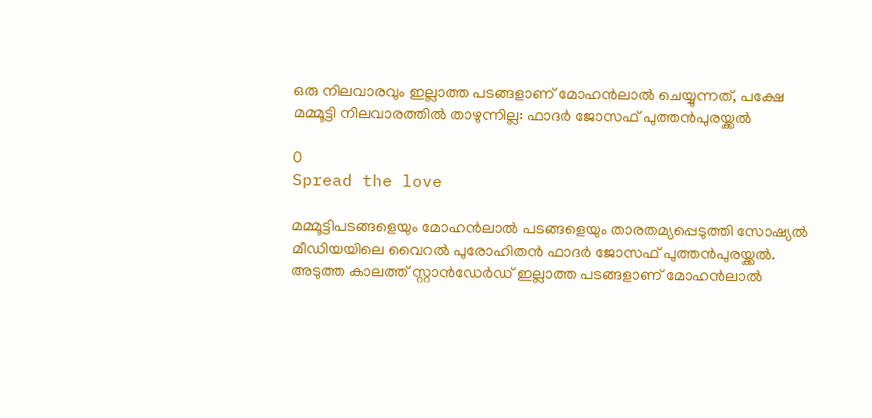ഒരു നിലവാരവും ഇല്ലാത്ത പടങ്ങളാണ് മോഹൻലാൽ ചെയ്യുന്നത്, പക്ഷേ മമ്മൂട്ടി നിലവാരത്തിൽ താഴുന്നില്ല: ഫാദർ ജോസഫ് പുത്തൻപുരയ്ക്കൽ

0
Spread the love

മമ്മൂട്ടിപടങ്ങളെയും മോഹൻലാൽ പടങ്ങളെയും താരതമ്യപ്പെടുത്തി സോഷ്യൽ മീഡിയയിലെ വൈറൽ പുരോഹിതൻ ഫാദർ ജോസഫ് പുത്തൻപുരയ്ക്കൽ. അടുത്ത കാലത്ത് സ്റ്റാൻഡേർഡ് ഇല്ലാത്ത പടങ്ങളാണ് മോഹൻലാൽ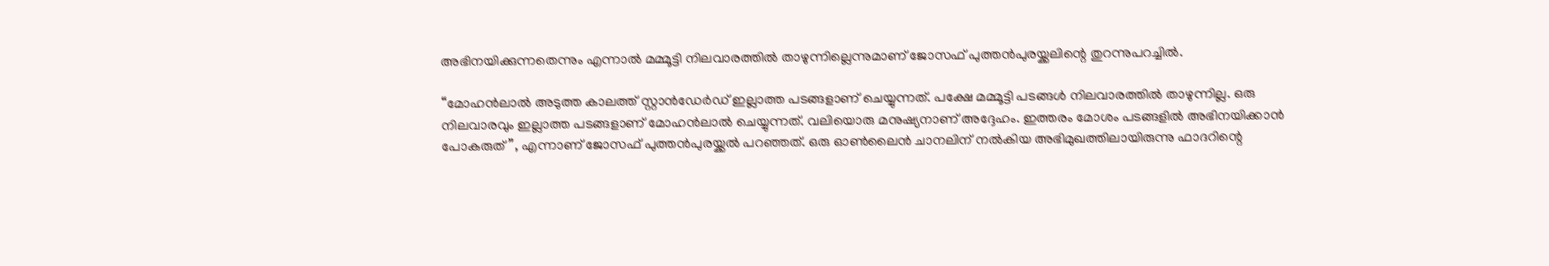അഭിനയിക്കുന്നതെന്നും എന്നാൽ മമ്മൂട്ടി നിലവാരത്തിൽ താഴുന്നില്ലെന്നുമാണ് ജോസഫ് പുത്തൻപുരയ്ക്കലിന്റെ തുറന്നുപറച്ചിൽ.

“മോഹൻലാൽ അടുത്ത കാലത്ത് സ്റ്റാൻഡേർഡ് ഇല്ലാത്ത പടങ്ങളാണ് ചെയ്യുന്നത്. പക്ഷേ മമ്മൂട്ടി പടങ്ങൾ നിലവാരത്തിൽ താഴുന്നില്ല. ഒരു നിലവാരവും ഇല്ലാത്ത പടങ്ങളാണ് മോഹൻലാൽ ചെയ്യുന്നത്. വലിയൊരു മനുഷ്യനാണ് അദ്ദേഹം. ഇത്തരം മോശം പടങ്ങളിൽ അഭിനയിക്കാൻ പോകരുത്”, എന്നാണ് ജോസഫ് പുത്തൻപുരയ്ക്കൽ പറഞ്ഞത്. ഒരു ഓൺലൈൻ ചാനലിന് നൽകിയ അഭിമുഖത്തിലായിരുന്നു ഫാദറിന്റെ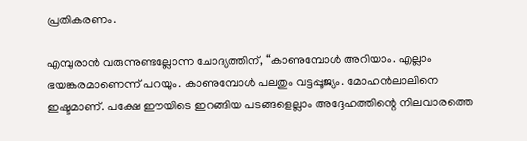പ്രതികരണം.

എമ്പുരാൻ വരുന്നുണ്ടല്ലോന്ന ചോദ്യത്തിന്, “കാണുമ്പോൾ അറിയാം. എല്ലാം ഭയങ്കരമാണെന്ന് പറയും. കാണുമ്പോൾ പലതും വട്ടപ്പൂജ്യം. മോഹൻലാലിനെ ഇഷ്ടമാണ്. പക്ഷേ ഈയിടെ ഇറങ്ങിയ പടങ്ങളെല്ലാം അദ്ദേഹത്തിന്റെ നിലവാരത്തെ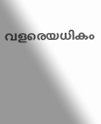വളരെയധികം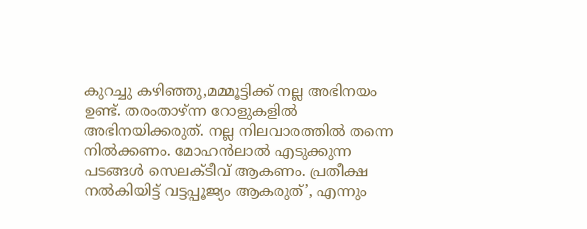കുറച്ചു കഴിഞ്ഞു,മമ്മൂട്ടിക്ക് നല്ല അഭിനയം ഉണ്ട്. തരംതാഴ്ന്ന റോളുകളിൽ അഭിനയിക്കരുത്. നല്ല നിലവാരത്തിൽ തന്നെ നിൽക്കണം. മോഹൻലാൽ എടുക്കുന്ന പടങ്ങൾ സെലക്ടീവ് ആകണം. പ്രതീക്ഷ നൽകിയിട്ട് വട്ടപ്പൂജ്യം ആകരുത്’, എന്നും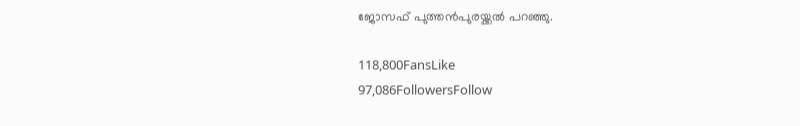ജോസഫ് പുത്തൻപുരയ്ക്കൽ പറഞ്ഞു.

118,800FansLike
97,086FollowersFollow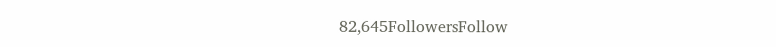82,645FollowersFollow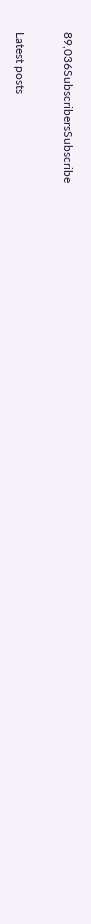89,036SubscribersSubscribe

Latest posts